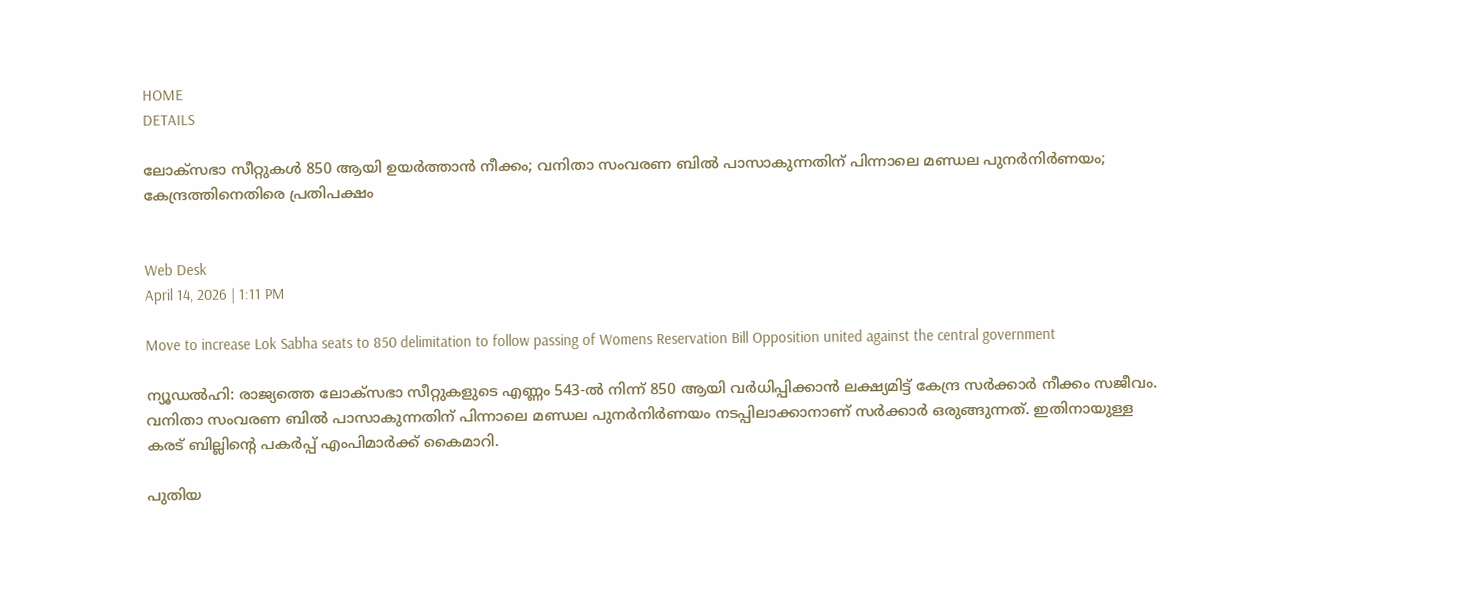HOME
DETAILS

ലോക്‌സഭാ സീറ്റുകൾ 850 ആയി ഉയർത്താൻ നീക്കം; വനിതാ സംവരണ ബിൽ പാസാകുന്നതിന് പിന്നാലെ മണ്ഡല പുനർനിർണയം; കേന്ദ്രത്തിനെതിരെ പ്രതിപക്ഷം


Web Desk
April 14, 2026 | 1:11 PM

Move to increase Lok Sabha seats to 850 delimitation to follow passing of Womens Reservation Bill Opposition united against the central government

ന്യൂഡൽഹി: രാജ്യത്തെ ലോക്‌സഭാ സീറ്റുകളുടെ എണ്ണം 543-ൽ നിന്ന് 850 ആയി വർധിപ്പിക്കാൻ ലക്ഷ്യമിട്ട് കേന്ദ്ര സർക്കാർ നീക്കം സജീവം. വനിതാ സംവരണ ബിൽ പാസാകുന്നതിന് പിന്നാലെ മണ്ഡല പുനർനിർണയം നടപ്പിലാക്കാനാണ് സർക്കാർ ഒരുങ്ങുന്നത്. ഇതിനായുള്ള കരട് ബില്ലിന്റെ പകർപ്പ് എംപിമാർക്ക് കൈമാറി.

പുതിയ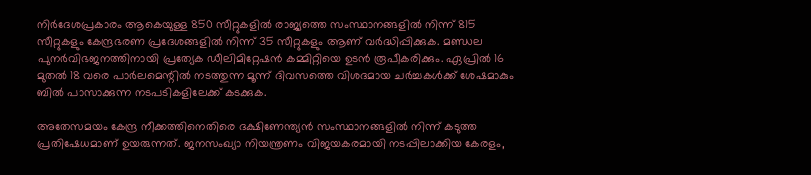നിർദേശപ്രകാരം ആകെയുള്ള 850 സീറ്റുകളിൽ രാജ്യത്തെ സംസ്ഥാനങ്ങളിൽ നിന്ന് 815 സീറ്റുകളും കേന്ദ്രഭരണ പ്രദേശങ്ങളിൽ നിന്ന് 35 സീറ്റുകളും ആണ് വർദ്ധിപ്പിക്കുക. മണ്ഡല പുനർവിഭജനത്തിനായി പ്രത്യേക ഡീലിമിറ്റേഷൻ കമ്മിറ്റിയെ ഉടൻ രൂപീകരിക്കും. ഏപ്രിൽ 16 മുതൽ 18 വരെ പാർലമെന്റിൽ നടത്തുന്ന മൂന്ന് ദിവസത്തെ വിശദമായ ചർച്ചകൾക്ക് ശേഷമാകും ബിൽ പാസാക്കുന്ന നടപടികളിലേക്ക് കടക്കുക.

അതേസമയം കേന്ദ്ര നീക്കത്തിനെതിരെ ദക്ഷിണേന്ത്യൻ സംസ്ഥാനങ്ങളിൽ നിന്ന് കടുത്ത പ്രതിഷേധമാണ് ഉയരുന്നത്. ജനസംഖ്യാ നിയന്ത്രണം വിജയകരമായി നടപ്പിലാക്കിയ കേരളം,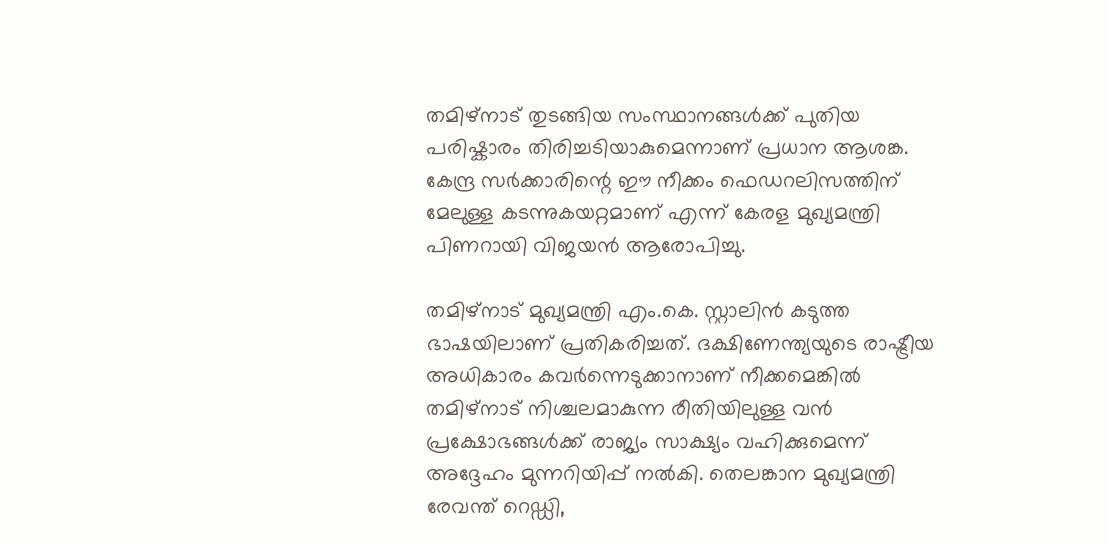തമിഴ്‌നാട് തുടങ്ങിയ സംസ്ഥാനങ്ങൾക്ക് പുതിയ പരിഷ്കാരം തിരിച്ചടിയാകുമെന്നാണ് പ്രധാന ആശങ്ക. കേന്ദ്ര സർക്കാരിന്റെ ഈ നീക്കം ഫെഡറലിസത്തിന് മേലുള്ള കടന്നുകയറ്റമാണ് എന്ന് കേരള മുഖ്യമന്ത്രി പിണറായി വിജയൻ ആരോപിച്ചു.

തമിഴ്‌നാട് മുഖ്യമന്ത്രി എം.കെ. സ്റ്റാലിൻ കടുത്ത ഭാഷയിലാണ് പ്രതികരിച്ചത്. ദക്ഷിണേന്ത്യയുടെ രാഷ്ട്രീയ അധികാരം കവർന്നെടുക്കാനാണ് നീക്കമെങ്കിൽ തമിഴ്‌നാട് നിശ്ചലമാകുന്ന രീതിയിലുള്ള വൻ പ്രക്ഷോഭങ്ങൾക്ക് രാജ്യം സാക്ഷ്യം വഹിക്കുമെന്ന് അദ്ദേഹം മുന്നറിയിപ്പ് നൽകി. തെലങ്കാന മുഖ്യമന്ത്രി രേവന്ത് റെഡ്ഡി,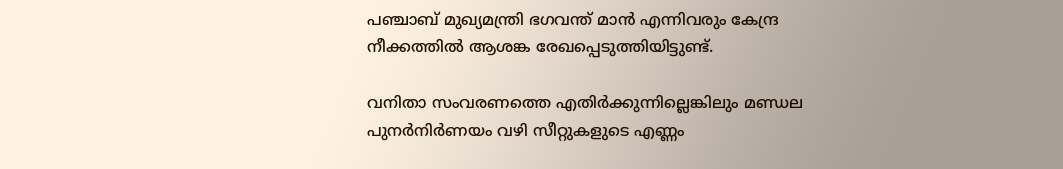പഞ്ചാബ് മുഖ്യമന്ത്രി ഭഗവന്ത് മാൻ എന്നിവരും കേന്ദ്ര നീക്കത്തിൽ ആശങ്ക രേഖപ്പെടുത്തിയിട്ടുണ്ട്.

വനിതാ സംവരണത്തെ എതിർക്കുന്നില്ലെങ്കിലും മണ്ഡല പുനർനിർണയം വഴി സീറ്റുകളുടെ എണ്ണം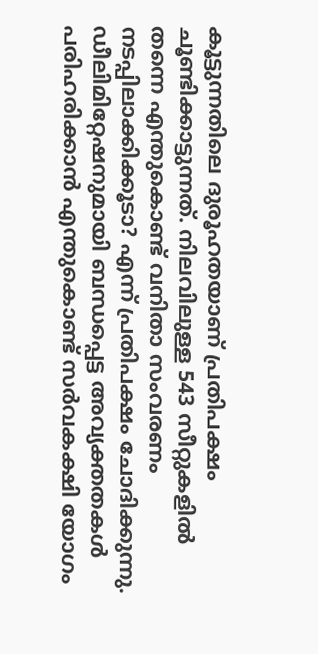കൂട്ടുന്നതിലെ ദുരൂഹതയാണ് പ്രതിപക്ഷം ചൂണ്ടിക്കാട്ടുന്നത്. നിലവിലുള്ള 543 സീറ്റുകളിൽ തന്നെ എന്തുകൊണ്ട് വനിതാ സംവരണം നടപ്പിലാക്കിക്കൂടാ? എന്ന് പ്രതിപക്ഷം ചോദിക്കുന്നു. ഡീലിമിറ്റേഷനുമായി ബന്ധപ്പെട്ട അവ്യക്തതകൾ പരിഹരിക്കാൻ എന്തുകൊണ്ട് സർവകക്ഷി യോഗം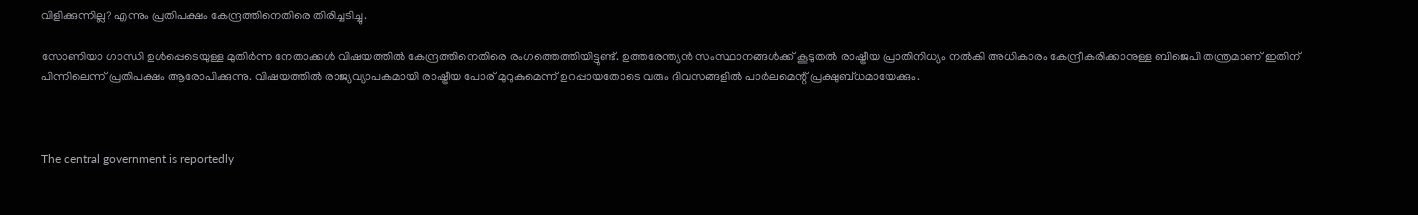വിളിക്കുന്നില്ല? എന്നും പ്രതിപക്ഷം കേന്ദ്രത്തിനെതിരെ തിരിച്ചടിച്ചു.

സോണിയാ ഗാന്ധി ഉൾപ്പെടെയുള്ള മുതിർന്ന നേതാക്കൾ വിഷയത്തിൽ കേന്ദ്രത്തിനെതിരെ രംഗത്തെത്തിയിട്ടുണ്ട്. ഉത്തരേന്ത്യൻ സംസ്ഥാനങ്ങൾക്ക് കൂടുതൽ രാഷ്ട്രീയ പ്രാതിനിധ്യം നൽകി അധികാരം കേന്ദ്രീകരിക്കാനുള്ള ബിജെപി തന്ത്രമാണ് ഇതിന് പിന്നിലെന്ന് പ്രതിപക്ഷം ആരോപിക്കുന്നു. വിഷയത്തിൽ രാജ്യവ്യാപകമായി രാഷ്ട്രീയ പോര് മുറുകുമെന്ന് ഉറപ്പായതോടെ വരും ദിവസങ്ങളിൽ പാർലമെന്റ് പ്രക്ഷുബ്ധമായേക്കും.



The central government is reportedly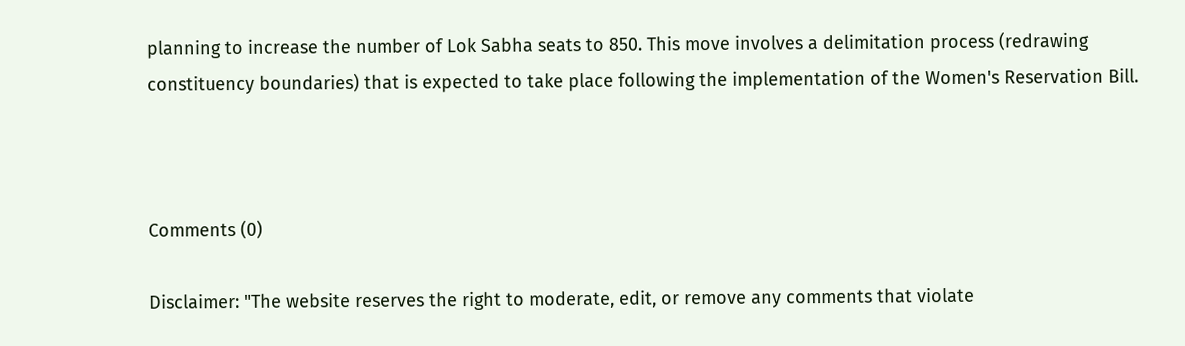planning to increase the number of Lok Sabha seats to 850. This move involves a delimitation process (redrawing constituency boundaries) that is expected to take place following the implementation of the Women's Reservation Bill.



Comments (0)

Disclaimer: "The website reserves the right to moderate, edit, or remove any comments that violate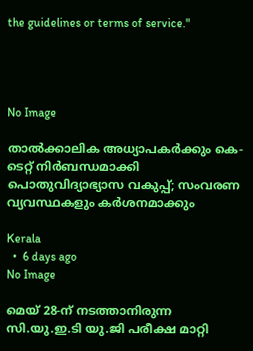the guidelines or terms of service."




No Image

താൽക്കാലിക അധ്യാപകർക്കും കെ-ടെറ്റ് നിർബന്ധമാക്കി പൊതുവിദ്യാഭ്യാസ വകുപ്പ്; സംവരണ വ്യവസ്ഥകളും കർശനമാക്കും

Kerala
  •  6 days ago
No Image

മെയ് 28-ന് നടത്താനിരുന്ന സി.യു.ഇ.ടി യു.ജി പരീക്ഷ മാറ്റി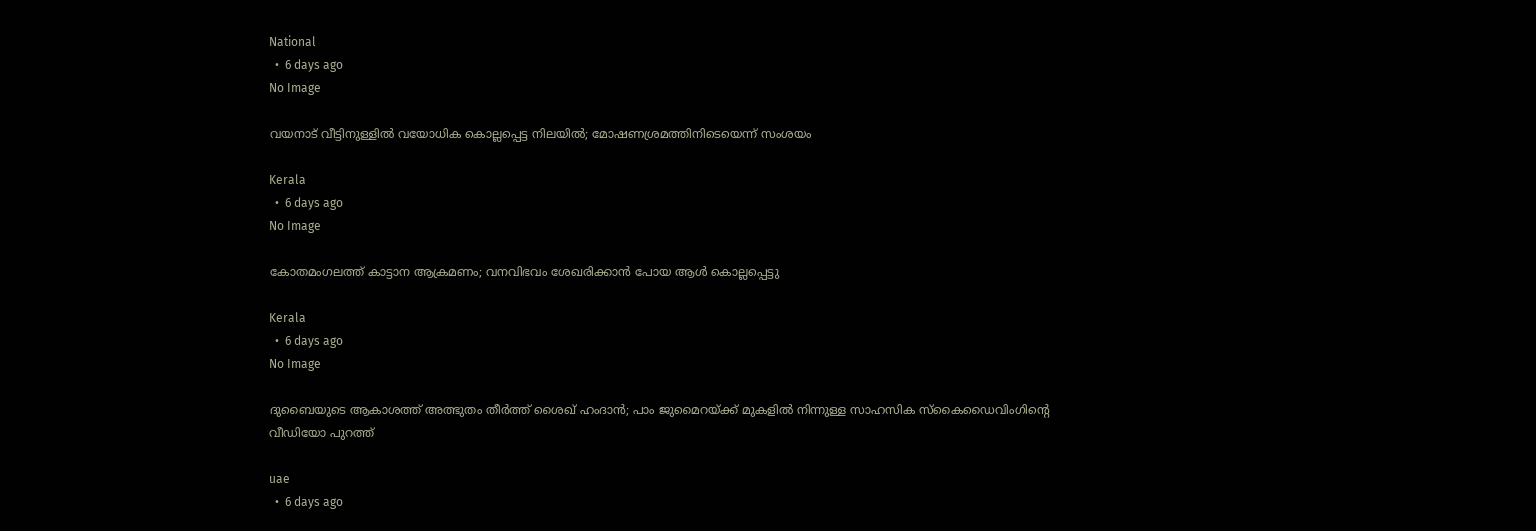National
  •  6 days ago
No Image

വയനാട് വീട്ടിനുള്ളിൽ വയോധിക കൊല്ലപ്പെട്ട നിലയിൽ; മോഷണശ്രമത്തിനിടെയെന്ന് സംശയം

Kerala
  •  6 days ago
No Image

കോതമംഗലത്ത് കാട്ടാന ആക്രമണം; വനവിഭവം ശേഖരിക്കാൻ പോയ ആൾ കൊല്ലപ്പെട്ടു

Kerala
  •  6 days ago
No Image

ദുബൈയുടെ ആകാശത്ത് അത്ഭുതം തീർത്ത് ശൈഖ് ഹംദാൻ; പാം ജുമൈറയ്ക്ക് മുകളിൽ നിന്നുള്ള സാഹസിക സ്കൈഡൈവിംഗിന്റെ വീഡിയോ പുറത്ത്

uae
  •  6 days ago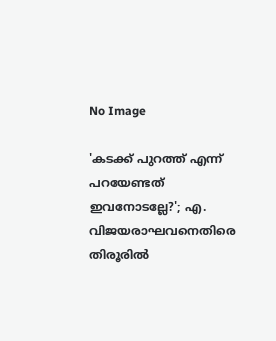No Image

'കടക്ക് പുറത്ത് എന്ന് പറയേണ്ടത് ഇവനോടല്ലേ?'; എ. വിജയരാഘവനെതിരെ തിരൂരിൽ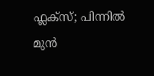ഫ്ലക്സ്; പിന്നിൽ മുൻ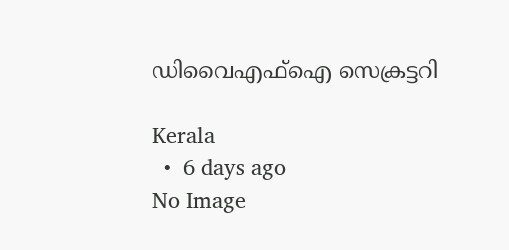ഡിവൈഎഫ്ഐ സെക്രട്ടറി

Kerala
  •  6 days ago
No Image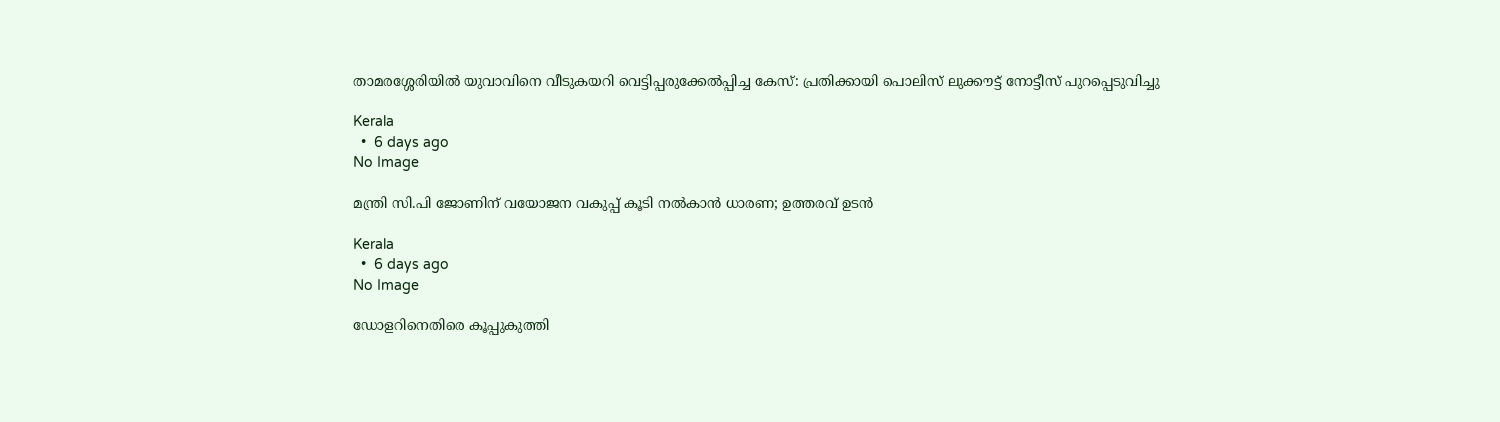താമരശ്ശേരിയിൽ യുവാവിനെ വീടുകയറി വെട്ടിപ്പരുക്കേൽപ്പിച്ച കേസ്: പ്രതിക്കായി പൊലിസ് ലുക്കൗട്ട് നോട്ടീസ് പുറപ്പെടുവിച്ചു

Kerala
  •  6 days ago
No Image

മന്ത്രി സി.പി ജോണിന് വയോജന വകുപ്പ് കൂടി നൽകാൻ ധാരണ; ഉത്തരവ് ഉടൻ

Kerala
  •  6 days ago
No Image

ഡോളറിനെതിരെ കൂപ്പുകുത്തി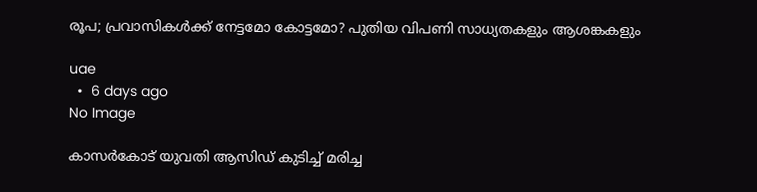രൂപ; പ്രവാസികൾക്ക് നേട്ടമോ കോട്ടമോ? പുതിയ വിപണി സാധ്യതകളും ആശങ്കകളും

uae
  •  6 days ago
No Image

കാസർകോട് യുവതി ആസിഡ് കുടിച്ച് മരിച്ച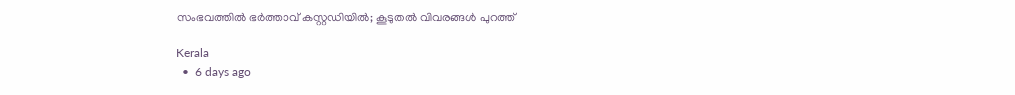സംഭവത്തിൽ ഭർത്താവ് കസ്റ്റഡിയിൽ; കൂടുതൽ വിവരങ്ങൾ പുറത്ത്

Kerala
  •  6 days ago